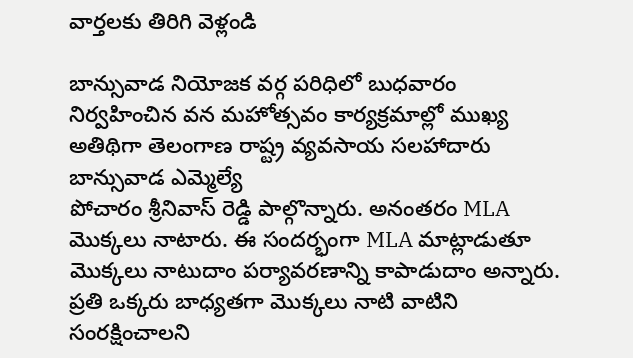వార్తలకు తిరిగి వెళ్లండి

బాన్సువాడ నియోజక వర్గ పరిధిలో బుధవారం నిర్వహించిన వన మహోత్సవం కార్యక్రమాల్లో ముఖ్య అతిథిగా తెలంగాణ రాష్ట్ర వ్యవసాయ సలహాదారు బాన్సువాడ ఎమ్మెల్యే
పోచారం శ్రీనివాస్ రెడ్డి పాల్గొన్నారు. అనంతరం MLA మొక్కలు నాటారు. ఈ సందర్భంగా MLA మాట్లాడుతూ మొక్కలు నాటుదాం పర్యావరణాన్ని కాపాడుదాం అన్నారు. ప్రతి ఒక్కరు బాధ్యతగా మొక్కలు నాటి వాటిని సంరక్షించాలని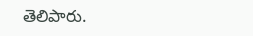తెలిపారు.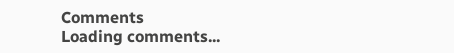Comments
Loading comments...